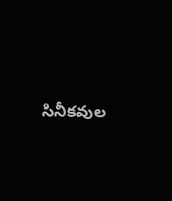సినీకవుల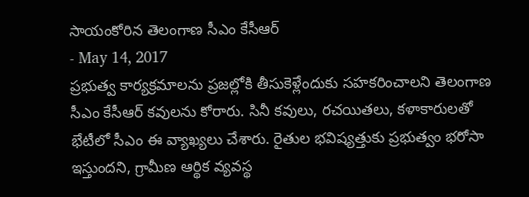సాయంకోరిన తెలంగాణ సీఎం కేసీఆర్
- May 14, 2017
ప్రభుత్వ కార్యక్రమాలను ప్రజల్లోకి తీసుకెళ్లేందుకు సహకరించాలని తెలంగాణ సీఎం కేసీఆర్ కవులను కోరారు. సినీ కవులు, రచయితలు, కళాకారులతో భేటీలో సీఎం ఈ వ్యాఖ్యలు చేశారు. రైతుల భవిష్యత్తుకు ప్రభుత్వం భరోసా ఇస్తుందని, గ్రామీణ ఆర్థిక వ్యవస్థ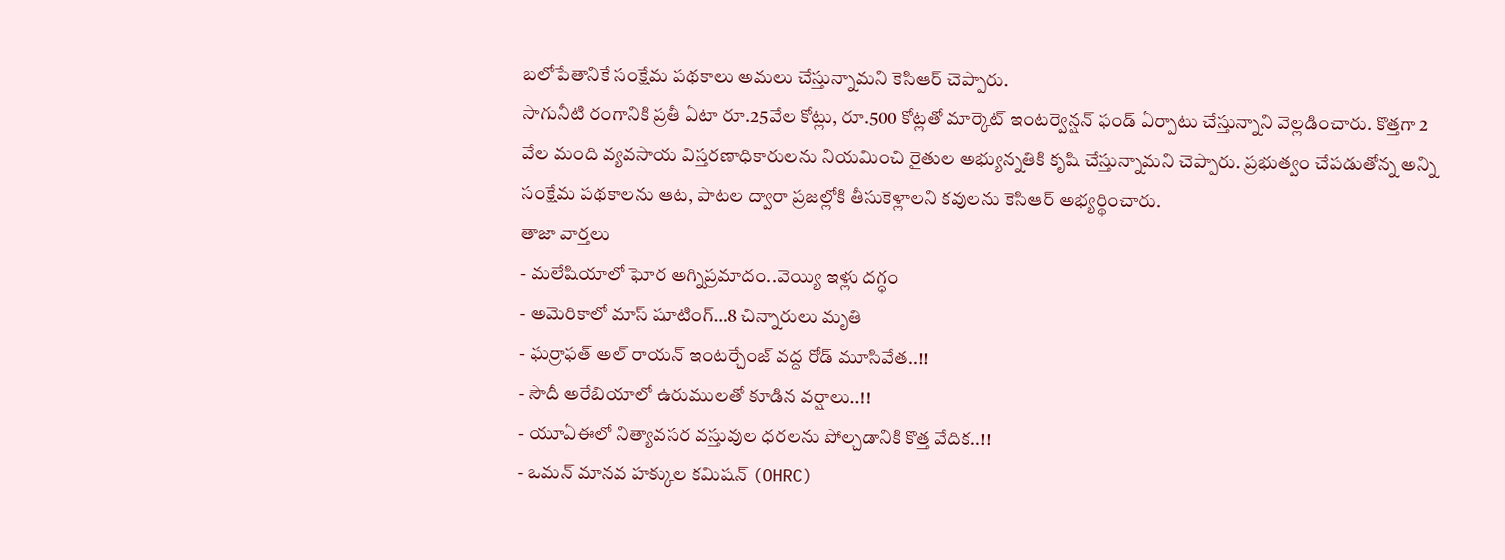బలోపేతానికే సంక్షేమ పథకాలు అమలు చేస్తున్నామని కెసిఆర్ చెప్పారు.
సాగునీటి రంగానికి ప్రతీ ఏటా రూ.25వేల కోట్లు, రూ.500 కోట్లతో మార్కెట్ ఇంటర్వెన్షన్ ఫండ్ ఏర్పాటు చేస్తున్నాని వెల్లడించారు. కొత్తగా 2 వేల మంది వ్యవసాయ విస్తరణాధికారులను నియమించి రైతుల అభ్యున్నతికి కృషి చేస్తున్నామని చెప్పారు. ప్రభుత్వం చేపడుతోన్న అన్ని సంక్షేమ పథకాలను ఆట, పాటల ద్వారా ప్రజల్లోకి తీసుకెళ్లాలని కవులను కెసిఆర్ అభ్యర్థించారు.
తాజా వార్తలు
- మలేషియాలో ఘోర అగ్నిప్రమాదం..వెయ్యి ఇళ్లు దగ్ధం
- అమెరికాలో మాస్ షూటింగ్…8 చిన్నారులు మృతి
- ఘర్రాఫత్ అల్ రాయన్ ఇంటర్చేంజ్ వద్ద రోడ్ మూసివేత..!!
- సౌదీ అరేబియాలో ఉరుములతో కూడిన వర్షాలు..!!
- యూఏఈలో నిత్యావసర వస్తువుల ధరలను పోల్చడానికి కొత్త వేదిక..!!
- ఒమన్ మానవ హక్కుల కమిషన్ (OHRC)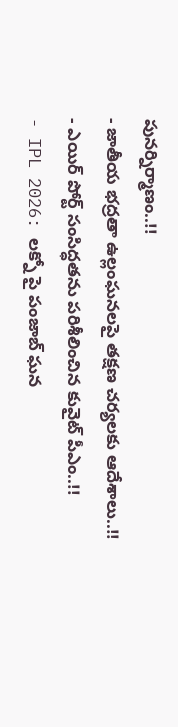పునర్నిర్మాణం..!!
- జాతీయ భద్రతా ఉల్లంఘనలపై తక్షణ చర్యలకు ఆదేశాలు..!!
- ఎయిర్ పోర్ట్ సంసిద్ధతను పరిశీలించిన కువైట్ పీఎం..!!
- IPL 2026: లక్నో పై పంజాబ్ ఘన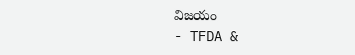విజయం
- TFDA &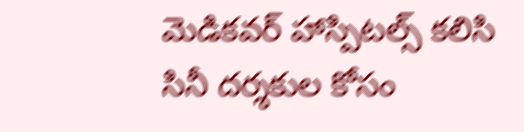మెడికవర్ హాస్పిటల్స్ కలిసి సినీ దర్శకుల కోసం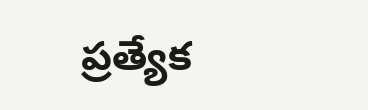ప్రత్యేక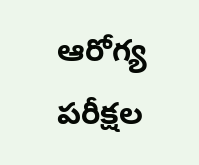ఆరోగ్య పరీక్షల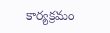కార్యక్రమం